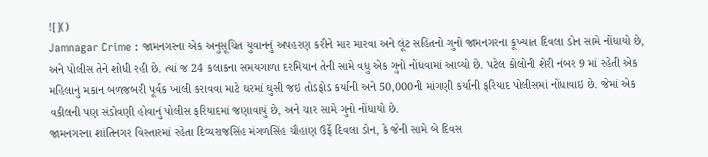![]()
Jamnagar Crime : જામનગરના એક અનુસૂચિત યુવાનનું અપહરણ કરીને માર મારવા અને લૂંટ સહિતનો ગુનો જામનગરના કૂખ્યાત દિવલા ડોન સામે નોંધાયો છે, અને પોલીસ તેને શોધી રહી છે. ત્યાં જ 24 કલાકના સમયગાળા દરમિયાન તેની સામે વધુ એક ગુનો નોંધવામાં આવ્યો છે. પટેલ કોલોની શેરી નંબર 9 માં રહેતી એક મહિલાનું મકાન બળજબરી પૂર્વક ખાલી કરાવવા માટે ઘરમાં ઘુસી જઇ તોડફોડ કર્યાની અને 50,000ની માંગણી કર્યાની ફરિયાદ પોલીસમાં નોંધાવાઇ છે. જેમાં એક વકીલની પણ સંડોવણી હોવાનું પોલીસ ફરિયાદમાં જણાવાયું છે, અને ચાર સામે ગુનો નોંધાયો છે.
જામનગરના શાંતિનગર વિસ્તારમાં રહેતા દિવ્યરાજસિંહ મંગળસિંહ ચૌહાણ ઉર્ફે દિવલા ડોન, કે જેની સામે બે દિવસ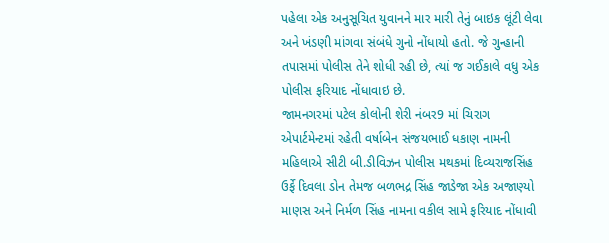પહેલા એક અનુસૂચિત યુવાનને માર મારી તેનું બાઇક લૂંટી લેવા અને ખંડણી માંગવા સંબંધે ગુનો નોંધાયો હતો. જે ગુન્હાની તપાસમાં પોલીસ તેને શોધી રહી છે, ત્યાં જ ગઈકાલે વધુ એક પોલીસ ફરિયાદ નોંધાવાઇ છે.
જામનગરમાં પટેલ કોલોની શેરી નંબર9 માં ચિરાગ એપાર્ટમેન્ટમાં રહેતી વર્ષાબેન સંજયભાઈ ધકાણ નામની મહિલાએ સીટી બી.ડીવિઝન પોલીસ મથકમાં દિવ્યરાજસિંહ ઉર્ફે દિવલા ડોન તેમજ બળભદ્ર સિંહ જાડેજા એક અજાણ્યો માણસ અને નિર્મળ સિંહ નામના વકીલ સામે ફરિયાદ નોંધાવી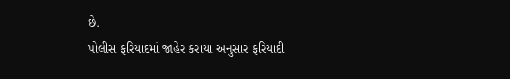છે.
પોલીસ ફરિયાદમાં જાહેર કરાયા અનુસાર ફરિયાદી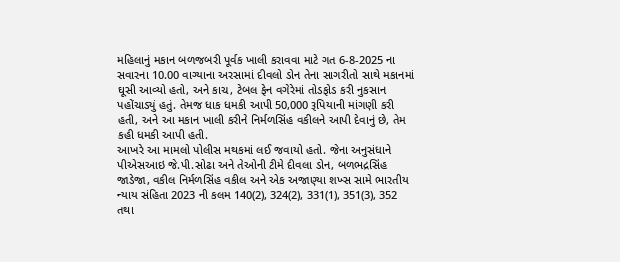મહિલાનું મકાન બળજબરી પૂર્વક ખાલી કરાવવા માટે ગત 6-8-2025 ના સવારના 10.00 વાગ્યાના અરસામાં દીવલો ડોન તેના સાગરીતો સાથે મકાનમાં ઘૂસી આવ્યો હતો, અને કાચ, ટેબલ ફેન વગેરેમાં તોડફોડ કરી નુકસાન પહોંચાડ્યું હતું. તેમજ ધાક ધમકી આપી 50,000 રૂપિયાની માંગણી કરી હતી, અને આ મકાન ખાલી કરીને નિર્મળસિંહ વકીલને આપી દેવાનું છે, તેમ કહી ધમકી આપી હતી.
આખરે આ મામલો પોલીસ મથકમાં લઈ જવાયો હતો. જેના અનુસંધાને પીએસઆઇ જે.પી.સોઢા અને તેઓની ટીમે દીવલા ડોન, બળભદ્રસિંહ જાડેજા, વકીલ નિર્મળસિંહ વકીલ અને એક અજાણ્યા શખ્સ સામે ભારતીય ન્યાય સંહિતા 2023 ની કલમ 140(2), 324(2), 331(1), 351(3), 352 તથા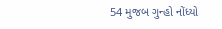54 મુજબ ગુન્હો નોંધ્યો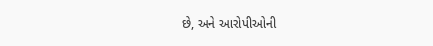છે, અને આરોપીઓની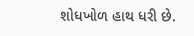શોધખોળ હાથ ધરી છે.